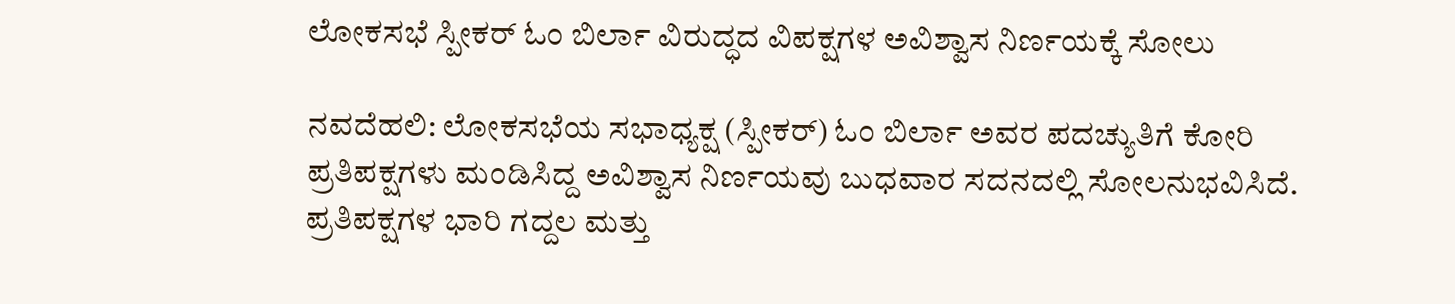ಲೋಕಸಭೆ ಸ್ಪೀಕರ್ ಓಂ ಬಿರ್ಲಾ ವಿರುದ್ಧದ ವಿಪಕ್ಷಗಳ ಅವಿಶ್ವಾಸ ನಿರ್ಣಯಕ್ಕೆ ಸೋಲು

ನವದೆಹಲಿ: ಲೋಕಸಭೆಯ ಸಭಾಧ್ಯಕ್ಷ (ಸ್ಪೀಕರ್) ಓಂ ಬಿರ್ಲಾ ಅವರ ಪದಚ್ಯುತಿಗೆ ಕೋರಿ ಪ್ರತಿಪಕ್ಷಗಳು ಮಂಡಿಸಿದ್ದ ಅವಿಶ್ವಾಸ ನಿರ್ಣಯವು ಬುಧವಾರ ಸದನದಲ್ಲಿ ಸೋಲನುಭವಿಸಿದೆ. ಪ್ರತಿಪಕ್ಷಗಳ ಭಾರಿ ಗದ್ದಲ ಮತ್ತು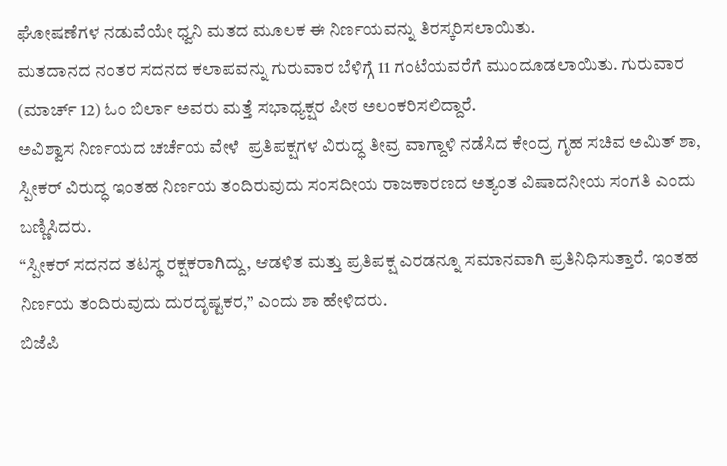ಘೋಷಣೆಗಳ ನಡುವೆಯೇ ಧ್ವನಿ ಮತದ ಮೂಲಕ ಈ ನಿರ್ಣಯವನ್ನು ತಿರಸ್ಕರಿಸಲಾಯಿತು.
ಮತದಾನದ ನಂತರ ಸದನದ ಕಲಾಪವನ್ನು ಗುರುವಾರ ಬೆಳಿಗ್ಗೆ 11 ಗಂಟೆಯವರೆಗೆ ಮುಂದೂಡಲಾಯಿತು. ಗುರುವಾರ (ಮಾರ್ಚ್‌ 12) ಓಂ ಬಿರ್ಲಾ ಅವರು ಮತ್ತೆ ಸಭಾಧ್ಯಕ್ಷರ ಪೀಠ ಅಲಂಕರಿಸಲಿದ್ದಾರೆ.
ಅವಿಶ್ವಾಸ ನಿರ್ಣಯದ ಚರ್ಚೆಯ ವೇಳೆ  ಪ್ರತಿಪಕ್ಷಗಳ ವಿರುದ್ಧ ತೀವ್ರ ವಾಗ್ದಾಳಿ ನಡೆಸಿದ ಕೇಂದ್ರ ಗೃಹ ಸಚಿವ ಅಮಿತ್ ಶಾ, ಸ್ಪೀಕರ್ ವಿರುದ್ಧ ಇಂತಹ ನಿರ್ಣಯ ತಂದಿರುವುದು ಸಂಸದೀಯ ರಾಜಕಾರಣದ ಅತ್ಯಂತ ವಿಷಾದನೀಯ ಸಂಗತಿ ಎಂದು ಬಣ್ಣಿಸಿದರು.
“ಸ್ಪೀಕರ್ ಸದನದ ತಟಸ್ಥ ರಕ್ಷಕರಾಗಿದ್ದು, ಆಡಳಿತ ಮತ್ತು ಪ್ರತಿಪಕ್ಷ ಎರಡನ್ನೂ ಸಮಾನವಾಗಿ ಪ್ರತಿನಿಧಿಸುತ್ತಾರೆ. ಇಂತಹ ನಿರ್ಣಯ ತಂದಿರುವುದು ದುರದೃಷ್ಟಕರ,” ಎಂದು ಶಾ ಹೇಳಿದರು.
ಬಿಜೆಪಿ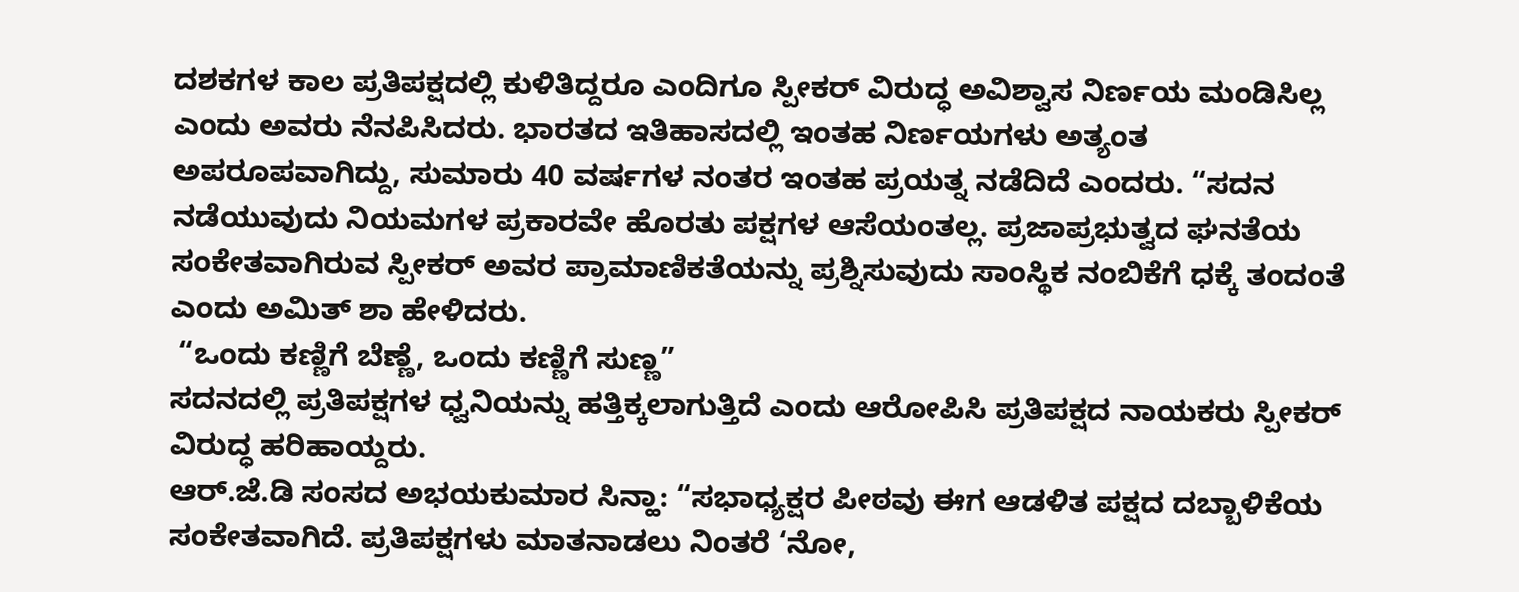ದಶಕಗಳ ಕಾಲ ಪ್ರತಿಪಕ್ಷದಲ್ಲಿ ಕುಳಿತಿದ್ದರೂ ಎಂದಿಗೂ ಸ್ಪೀಕರ್ ವಿರುದ್ಧ ಅವಿಶ್ವಾಸ ನಿರ್ಣಯ ಮಂಡಿಸಿಲ್ಲ ಎಂದು ಅವರು ನೆನಪಿಸಿದರು. ಭಾರತದ ಇತಿಹಾಸದಲ್ಲಿ ಇಂತಹ ನಿರ್ಣಯಗಳು ಅತ್ಯಂತ ಅಪರೂಪವಾಗಿದ್ದು, ಸುಮಾರು 40 ವರ್ಷಗಳ ನಂತರ ಇಂತಹ ಪ್ರಯತ್ನ ನಡೆದಿದೆ ಎಂದರು. “ಸದನ ನಡೆಯುವುದು ನಿಯಮಗಳ ಪ್ರಕಾರವೇ ಹೊರತು ಪಕ್ಷಗಳ ಆಸೆಯಂತಲ್ಲ. ಪ್ರಜಾಪ್ರಭುತ್ವದ ಘನತೆಯ ಸಂಕೇತವಾಗಿರುವ ಸ್ಪೀಕರ್ ಅವರ ಪ್ರಾಮಾಣಿಕತೆಯನ್ನು ಪ್ರಶ್ನಿಸುವುದು ಸಾಂಸ್ಥಿಕ ನಂಬಿಕೆಗೆ ಧಕ್ಕೆ ತಂದಂತೆ ಎಂದು ಅಮಿತ್ ಶಾ ಹೇಳಿದರು.
 “ಒಂದು ಕಣ್ಣಿಗೆ ಬೆಣ್ಣೆ, ಒಂದು ಕಣ್ಣಿಗೆ ಸುಣ್ಣ”
ಸದನದಲ್ಲಿ ಪ್ರತಿಪಕ್ಷಗಳ ಧ್ವನಿಯನ್ನು ಹತ್ತಿಕ್ಕಲಾಗುತ್ತಿದೆ ಎಂದು ಆರೋಪಿಸಿ ಪ್ರತಿಪಕ್ಷದ ನಾಯಕರು ಸ್ಪೀಕರ್ ವಿರುದ್ಧ ಹರಿಹಾಯ್ದರು.
ಆರ್.ಜೆ.ಡಿ ಸಂಸದ ಅಭಯಕುಮಾರ ಸಿನ್ಹಾ: “ಸಭಾಧ್ಯಕ್ಷರ ಪೀಠವು ಈಗ ಆಡಳಿತ ಪಕ್ಷದ ದಬ್ಬಾಳಿಕೆಯ ಸಂಕೇತವಾಗಿದೆ. ಪ್ರತಿಪಕ್ಷಗಳು ಮಾತನಾಡಲು ನಿಂತರೆ ‘ನೋ,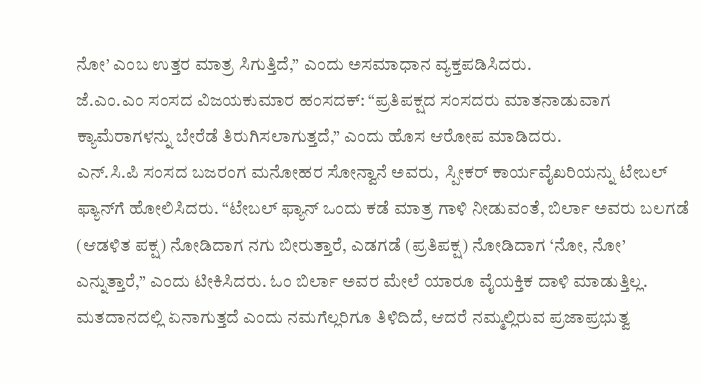ನೋ’ ಎಂಬ ಉತ್ತರ ಮಾತ್ರ ಸಿಗುತ್ತಿದೆ,” ಎಂದು ಅಸಮಾಧಾನ ವ್ಯಕ್ತಪಡಿಸಿದರು.
ಜೆ.ಎಂ.ಎಂ ಸಂಸದ ವಿಜಯಕುಮಾರ ಹಂಸದಕ್: “ಪ್ರತಿಪಕ್ಷದ ಸಂಸದರು ಮಾತನಾಡುವಾಗ ಕ್ಯಾಮೆರಾಗಳನ್ನು ಬೇರೆಡೆ ತಿರುಗಿಸಲಾಗುತ್ತದೆ,” ಎಂದು ಹೊಸ ಆರೋಪ ಮಾಡಿದರು.
ಎನ್.ಸಿ.ಪಿ ಸಂಸದ ಬಜರಂಗ ಮನೋಹರ ಸೋನ್ವಾನೆ ಅವರು,  ಸ್ಪೀಕರ್ ಕಾರ್ಯವೈಖರಿಯನ್ನು ಟೇಬಲ್ ಫ್ಯಾನ್‌ಗೆ ಹೋಲಿಸಿದರು. “ಟೇಬಲ್ ಫ್ಯಾನ್ ಒಂದು ಕಡೆ ಮಾತ್ರ ಗಾಳಿ ನೀಡುವಂತೆ, ಬಿರ್ಲಾ ಅವರು ಬಲಗಡೆ (ಆಡಳಿತ ಪಕ್ಷ) ನೋಡಿದಾಗ ನಗು ಬೀರುತ್ತಾರೆ, ಎಡಗಡೆ (ಪ್ರತಿಪಕ್ಷ) ನೋಡಿದಾಗ ‘ನೋ, ನೋ’ ಎನ್ನುತ್ತಾರೆ,” ಎಂದು ಟೀಕಿಸಿದರು. ಓಂ ಬಿರ್ಲಾ ಅವರ ಮೇಲೆ ಯಾರೂ ವೈಯಕ್ತಿಕ ದಾಳಿ ಮಾಡುತ್ತಿಲ್ಲ. ಮತದಾನದಲ್ಲಿ ಏನಾಗುತ್ತದೆ ಎಂದು ನಮಗೆಲ್ಲರಿಗೂ ತಿಳಿದಿದೆ, ಆದರೆ ನಮ್ಮಲ್ಲಿರುವ ಪ್ರಜಾಪ್ರಭುತ್ವ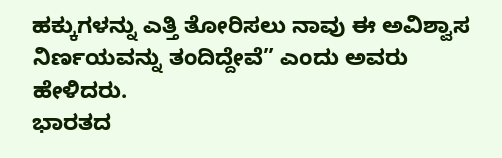ಹಕ್ಕುಗಳನ್ನು ಎತ್ತಿ ತೋರಿಸಲು ನಾವು ಈ ಅವಿಶ್ವಾಸ ನಿರ್ಣಯವನ್ನು ತಂದಿದ್ದೇವೆ” ಎಂದು ಅವರು ಹೇಳಿದರು.
ಭಾರತದ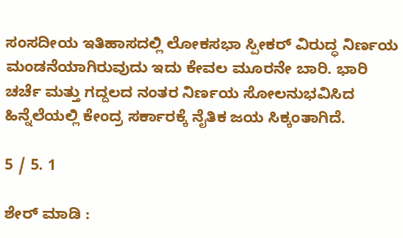ಸಂಸದೀಯ ಇತಿಹಾಸದಲ್ಲಿ ಲೋಕಸಭಾ ಸ್ಪೀಕರ್ ವಿರುದ್ಧ ನಿರ್ಣಯ ಮಂಡನೆಯಾಗಿರುವುದು ಇದು ಕೇವಲ ಮೂರನೇ ಬಾರಿ. ಭಾರಿ ಚರ್ಚೆ ಮತ್ತು ಗದ್ದಲದ ನಂತರ ನಿರ್ಣಯ ಸೋಲನುಭವಿಸಿದ ಹಿನ್ನೆಲೆಯಲ್ಲಿ ಕೇಂದ್ರ ಸರ್ಕಾರಕ್ಕೆ ನೈತಿಕ ಜಯ ಸಿಕ್ಕಂತಾಗಿದೆ.

5 / 5. 1

ಶೇರ್ ಮಾಡಿ :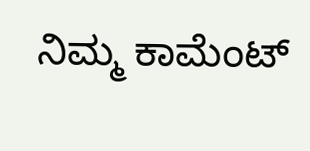ನಿಮ್ಮ ಕಾಮೆಂಟ್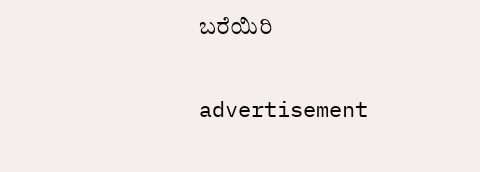ಬರೆಯಿರಿ

advertisement